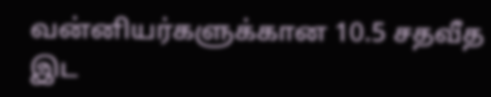வன்னியர்களுக்கான 10.5 சதவீத இட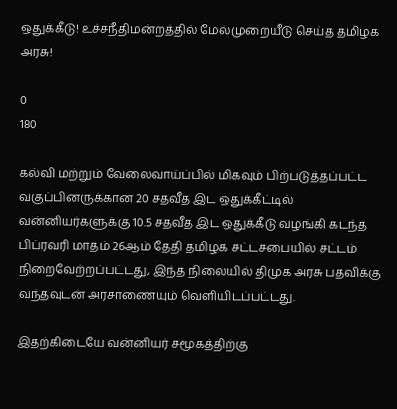ஒதுக்கீடு! உச்சநீதிமன்றத்தில் மேல்முறையீடு செய்த தமிழக அரசு!

0
180

கல்வி மற்றும் வேலைவாய்ப்பில் மிகவும் பிற்படுத்தப்பட்ட வகுப்பினருக்கான 20 சதவீத இட ஒதுக்கீட்டில் வன்னியர்களுக்கு 10.5 சதவீத இட ஒதுக்கீடு வழங்கி கடந்த பிப்ரவரி மாதம் 26ஆம் தேதி தமிழக சட்டசபையில் சட்டம் நிறைவேற்றப்பட்டது, இந்த நிலையில் திமுக அரசு பதவிக்கு வந்தவுடன் அரசாணையும் வெளியிடப்பட்டது.

இதற்கிடையே வன்னியர் சமூகத்திற்கு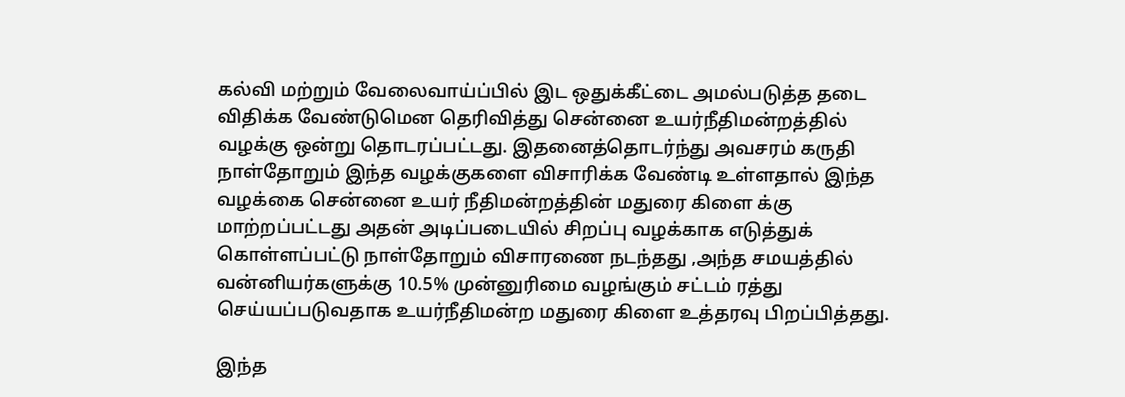கல்வி மற்றும் வேலைவாய்ப்பில் இட ஒதுக்கீட்டை அமல்படுத்த தடை விதிக்க வேண்டுமென தெரிவித்து சென்னை உயர்நீதிமன்றத்தில் வழக்கு ஒன்று தொடரப்பட்டது. இதனைத்தொடர்ந்து அவசரம் கருதி நாள்தோறும் இந்த வழக்குகளை விசாரிக்க வேண்டி உள்ளதால் இந்த வழக்கை சென்னை உயர் நீதிமன்றத்தின் மதுரை கிளை க்கு மாற்றப்பட்டது அதன் அடிப்படையில் சிறப்பு வழக்காக எடுத்துக் கொள்ளப்பட்டு நாள்தோறும் விசாரணை நடந்தது ,அந்த சமயத்தில் வன்னியர்களுக்கு 10.5% முன்னுரிமை வழங்கும் சட்டம் ரத்து செய்யப்படுவதாக உயர்நீதிமன்ற மதுரை கிளை உத்தரவு பிறப்பித்தது.

இந்த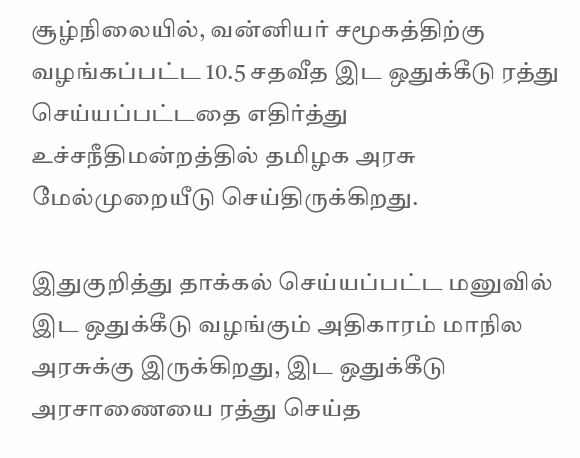சூழ்நிலையில், வன்னியர் சமூகத்திற்கு வழங்கப்பட்ட 10.5 சதவீத இட ஒதுக்கீடு ரத்து செய்யப்பட்டதை எதிர்த்து உச்சநீதிமன்றத்தில் தமிழக அரசு மேல்முறையீடு செய்திருக்கிறது.

இதுகுறித்து தாக்கல் செய்யப்பட்ட மனுவில் இட ஒதுக்கீடு வழங்கும் அதிகாரம் மாநில அரசுக்கு இருக்கிறது, இட ஒதுக்கீடு அரசாணையை ரத்து செய்த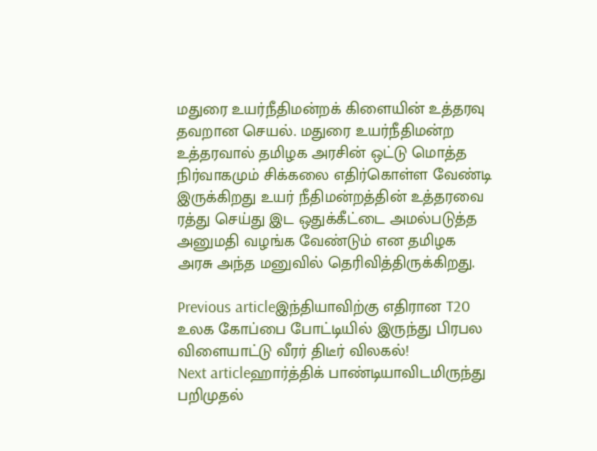மதுரை உயர்நீதிமன்றக் கிளையின் உத்தரவு தவறான செயல். மதுரை உயர்நீதிமன்ற உத்தரவால் தமிழக அரசின் ஒட்டு மொத்த நிர்வாகமும் சிக்கலை எதிர்கொள்ள வேண்டி இருக்கிறது உயர் நீதிமன்றத்தின் உத்தரவை ரத்து செய்து இட ஒதுக்கீட்டை அமல்படுத்த அனுமதி வழங்க வேண்டும் என தமிழக அரசு அந்த மனுவில் தெரிவித்திருக்கிறது.

Previous articleஇந்தியாவிற்கு எதிரான T20 உலக கோப்பை போட்டியில் இருந்து பிரபல விளையாட்டு வீரர் திடீர் விலகல்!
Next articleஹார்த்திக் பாண்டியாவிடமிருந்து பறிமுதல்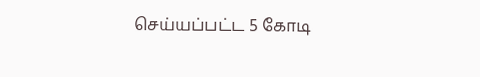செய்யப்பட்ட 5 கோடி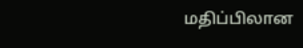மதிப்பிலான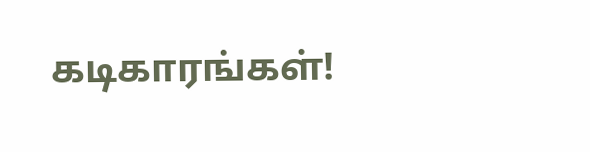கடிகாரங்கள்!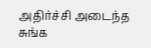அதிர்ச்சி அடைந்த சுங்க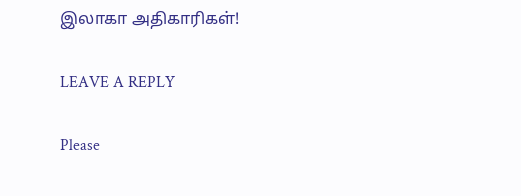இலாகா அதிகாரிகள்!

LEAVE A REPLY

Please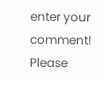enter your comment!
Please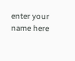enter your name here